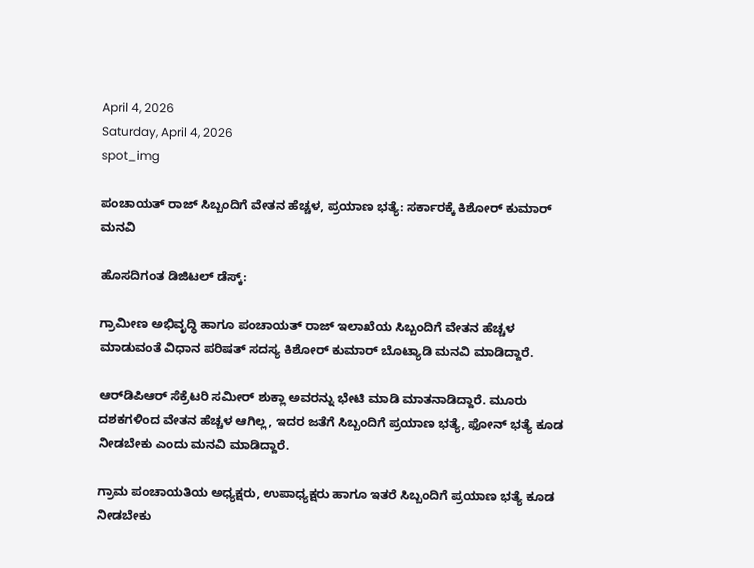April 4, 2026
Saturday, April 4, 2026
spot_img

ಪಂಚಾಯತ್‌ ರಾಜ್‌ ಸಿಬ್ಬಂದಿಗೆ ವೇತನ ಹೆಚ್ಚಳ, ಪ್ರಯಾಣ ಭತ್ಯೆ: ಸರ್ಕಾರಕ್ಕೆ ಕಿಶೋರ್‌ ಕುಮಾರ್‌ ಮನವಿ

ಹೊಸದಿಗಂತ ಡಿಜಿಟಲ್‌ ಡೆಸ್ಕ್‌:

ಗ್ರಾಮೀಣ ಅಭಿವೃದ್ಧಿ ಹಾಗೂ ಪಂಚಾಯತ್‌ ರಾಜ್‌ ಇಲಾಖೆಯ ಸಿಬ್ಬಂದಿಗೆ ವೇತನ ಹೆಚ್ಚಳ ಮಾಡುವಂತೆ ವಿಧಾನ ಪರಿಷತ್‌ ಸದಸ್ಯ ಕಿಶೋರ್‌ ಕುಮಾರ್‌ ಬೊಟ್ಯಾಡಿ ಮನವಿ ಮಾಡಿದ್ದಾರೆ.

ಆರ್‌ಡಿಪಿಆರ್‌ ಸೆಕ್ರೆಟರಿ ಸಮೀರ್‌ ಶುಕ್ಲಾ ಅವರನ್ನು ಭೇಟಿ ಮಾಡಿ ಮಾತನಾಡಿದ್ದಾರೆ. ಮೂರು ದಶಕಗಳಿಂದ ವೇತನ ಹೆಚ್ಚಳ ಆಗಿಲ್ಲ, ಇದರ ಜತೆಗೆ ಸಿಬ್ಬಂದಿಗೆ ಪ್ರಯಾಣ ಭತ್ಯೆ, ಫೋನ್‌ ಭತ್ಯೆ ಕೂಡ ನೀಡಬೇಕು ಎಂದು ಮನವಿ ಮಾಡಿದ್ದಾರೆ.

ಗ್ರಾಮ ಪಂಚಾಯತಿಯ ಅಧ್ಯಕ್ಷರು, ಉಪಾಧ್ಯಕ್ಷರು ಹಾಗೂ ಇತರೆ ಸಿಬ್ಬಂದಿಗೆ ಪ್ರಯಾಣ ಭತ್ಯೆ ಕೂಡ ನೀಡಬೇಕು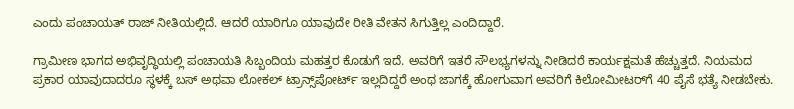ಎಂದು ಪಂಚಾಯತ್‌ ರಾಜ್‌ ನೀತಿಯಲ್ಲಿದೆ. ಆದರೆ ಯಾರಿಗೂ ಯಾವುದೇ ರೀತಿ ವೇತನ ಸಿಗುತ್ತಿಲ್ಲ ಎಂದಿದ್ದಾರೆ.

ಗ್ರಾಮೀಣ ಭಾಗದ ಅಭಿವೃದ್ಧಿಯಲ್ಲಿ ಪಂಚಾಯತಿ ಸಿಬ್ಬಂದಿಯ ಮಹತ್ತರ ಕೊಡುಗೆ ಇದೆ. ಅವರಿಗೆ ಇತರೆ ಸೌಲಭ್ಯಗಳನ್ನು ನೀಡಿದರೆ ಕಾರ್ಯಕ್ಷಮತೆ ಹೆಚ್ಚುತ್ತದೆ. ನಿಯಮದ ಪ್ರಕಾರ ಯಾವುದಾದರೂ ಸ್ಥಳಕ್ಕೆ ಬಸ್‌ ಅಥವಾ ಲೋಕಲ್‌ ಟ್ರಾನ್ಸ್‌ಪೋರ್ಟ್‌ ಇಲ್ಲದಿದ್ದರೆ ಅಂಥ ಜಾಗಕ್ಕೆ ಹೋಗುವಾಗ ಅವರಿಗೆ ಕಿಲೋಮೀಟರ್‌ಗೆ 40 ಪೈಸೆ ಭತ್ಯೆ ನೀಡಬೇಕು.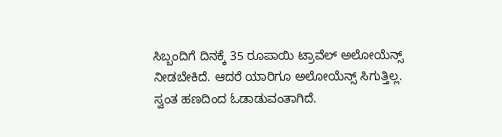ಸಿಬ್ಬಂದಿಗೆ ದಿನಕ್ಕೆ 35 ರೂಪಾಯಿ ಟ್ರಾವೆಲ್‌ ಅಲೋಯೆನ್ಸ್‌ ನೀಡಬೇಕಿದೆ. ಆದರೆ ಯಾರಿಗೂ ಅಲೋಯೆನ್ಸ್‌ ಸಿಗುತ್ತಿಲ್ಲ. ಸ್ವಂತ ಹಣದಿಂದ ಓಡಾಡುವಂತಾಗಿದೆ.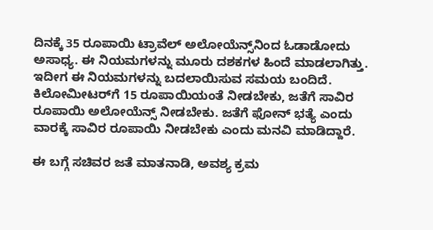ದಿನಕ್ಕೆ 35 ರೂಪಾಯಿ ಟ್ರಾವೆಲ್‌ ಅಲೋಯೆನ್ಸ್‌ನಿಂದ ಓಡಾಡೋದು ಅಸಾಧ್ಯ. ಈ ನಿಯಮಗಳನ್ನು ಮೂರು ದಶಕಗಳ ಹಿಂದೆ ಮಾಡಲಾಗಿತ್ತು. ಇದೀಗ ಈ ನಿಯಮಗಳನ್ನು ಬದಲಾಯಿಸುವ ಸಮಯ ಬಂದಿದೆ. ಕಿಲೋಮೀಟರ್‌ಗೆ 15 ರೂಪಾಯಿಯಂತೆ ನೀಡಬೇಕು, ಜತೆಗೆ ಸಾವಿರ ರೂಪಾಯಿ ಅಲೋಯೆನ್ಸ್‌ ನೀಡಬೇಕು. ಜತೆಗೆ ಫೋನ್‌ ಭತ್ಯೆ ಎಂದು ವಾರಕ್ಕೆ ಸಾವಿರ ರೂಪಾಯಿ ನೀಡಬೇಕು ಎಂದು ಮನವಿ ಮಾಡಿದ್ದಾರೆ.

ಈ ಬಗ್ಗೆ ಸಚಿವರ ಜತೆ ಮಾತನಾಡಿ, ಅವಶ್ಯ ಕ್ರಮ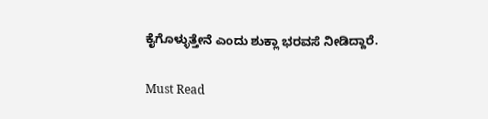ಕೈಗೊಳ್ಳುತ್ತೇನೆ ಎಂದು ಶುಕ್ಲಾ ಭರವಸೆ ನೀಡಿದ್ದಾರೆ.

Must Read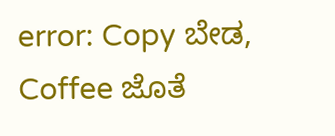error: Copy ಬೇಡ, Coffee ಜೊತೆ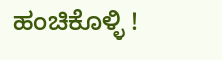ಹಂಚಿಕೊಳ್ಳಿ !